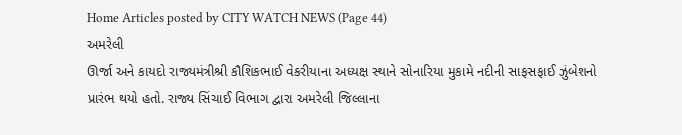Home Articles posted by CITY WATCH NEWS (Page 44)
અમરેલી
ઊર્જા અને કાયદો રાજ્યમંત્રીશ્રી કૌશિકભાઈ વેકરીયાના અધ્યક્ષ સ્થાને સોનારિયા મુકામે નદીની સાફસફાઈ ઝુંબેશનો પ્રારંભ થયો હતો. રાજ્ય સિંચાઈ વિભાગ દ્વારા અમરેલી જિલ્લાના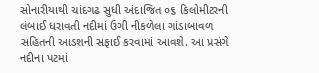સોનારીયાથી ચાંદગઢ સુધી અંદાજિત ૦૬ કિલોમીટરની લંબાઈ ધરાવતી નદીમાં ઉગી નીકળેલા ગાંડાબાવળ સહિતની આડશની સફાઈ કરવામાં આવશે. આ પ્રસંગે નદીના પટમાં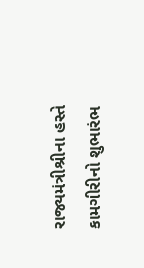રાજ્યમંત્રીશ્રીના હસ્તે કામગીરીનો શુભારંભ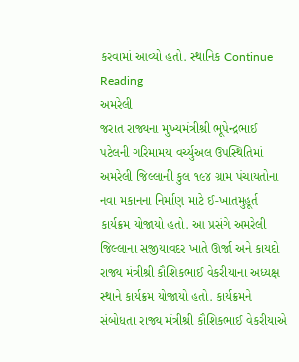કરવામાં આવ્યો હતો. સ્થાનિક Continue Reading
અમરેલી
જરાત રાજ્યના મુખ્યમંત્રીશ્રી ભૂપેન્દ્રભાઈ પટેલની ગરિમામય વર્ચ્યુઅલ ઉપસ્થિતિમાં અમરેલી જિલ્લાની કુલ ૧૯૪ ગ્રામ પંચાયતોના નવા મકાનના નિર્માણ માટે ઈ-ખાતમુહૂર્ત કાર્યક્રમ યોજાયો હતો. આ પ્રસંગે અમરેલી જિલ્લાના સજીયાવદર ખાતે ઊર્જા અને કાયદો રાજ્ય મંત્રીશ્રી કૌશિકભાઈ વેકરીયાના અધ્યક્ષ સ્થાને કાર્યક્રમ યોજાયો હતો. કાર્યક્રમને સંબોધતા રાજ્ય મંત્રીશ્રી કૌશિકભાઈ વેકરીયાએ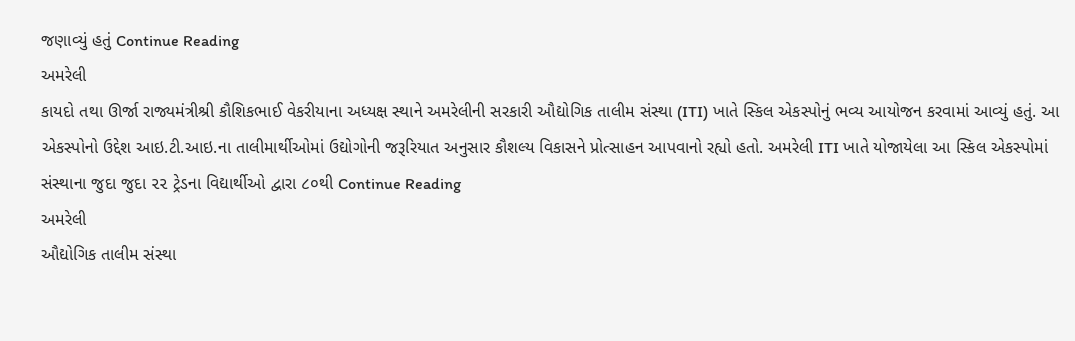જણાવ્યું હતું Continue Reading
અમરેલી
કાયદો તથા ઊર્જા રાજ્યમંત્રીશ્રી કૌશિકભાઈ વેકરીયાના અધ્યક્ષ સ્થાને અમરેલીની સરકારી ઔદ્યોગિક તાલીમ સંસ્થા (ITI) ખાતે સ્કિલ એકસ્પોનું ભવ્ય આયોજન કરવામાં આવ્યું હતું. આ એકસ્પોનો ઉદ્દેશ આઇ.ટી.આઇ.ના તાલીમાર્થીઓમાં ઉદ્યોગોની જરૂરિયાત અનુસાર કૌશલ્ય વિકાસને પ્રોત્સાહન આપવાનો રહ્યો હતો. અમરેલી ITI ખાતે યોજાયેલા આ સ્કિલ એકસ્પોમાં સંસ્થાના જુદા જુદા ૨૨ ટ્રેડના વિદ્યાર્થીઓ દ્વારા ૮૦થી Continue Reading
અમરેલી
ઔદ્યોગિક તાલીમ સંસ્થા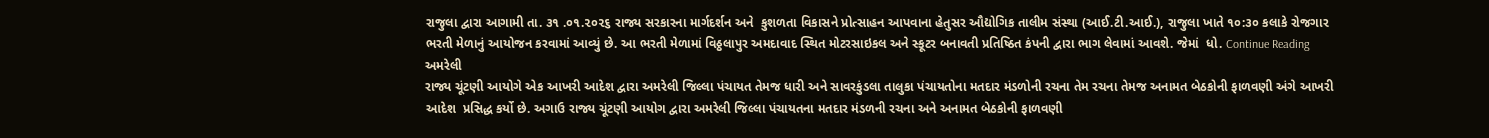રાજુલા દ્વારા આગામી તા. ૩૧ .૦૧.૨૦૨૬ રાજ્ય સરકારના માર્ગદર્શન અને  કુશળતા વિકાસને પ્રોત્સાહન આપવાના હેતુસર ઔદ્યોગિક તાલીમ સંસ્થા (આઈ.ટી.આઈ.), રાજુલા ખાતે ૧૦:૩૦ કલાકે રોજગાર  ભરતી મેળાનું આયોજન કરવામાં આવ્યું છે. આ ભરતી મેળામાં વિઠ્ઠલાપુર અમદાવાદ સ્થિત મોટરસાઇકલ અને સ્કૂટર બનાવતી પ્રતિષ્ઠિત કંપની દ્વારા ભાગ લેવામાં આવશે. જેમાં  ધો. Continue Reading
અમરેલી
રાજ્ય ચૂંટણી આયોગે એક આખરી આદેશ દ્વારા અમરેલી જિલ્લા પંચાયત તેમજ ધારી અને સાવરકુંડલા તાલુકા પંચાયતોના મતદાર મંડળોની રચના તેમ રચના તેમજ અનામત બેઠકોની ફાળવણી અંગે આખરી આદેશ  પ્રસિદ્ધ કર્યો છે. અગાઉ રાજ્ય ચૂંટણી આયોગ દ્વારા અમરેલી જિલ્લા પંચાયતના મતદાર મંડળની રચના અને અનામત બેઠકોની ફાળવણી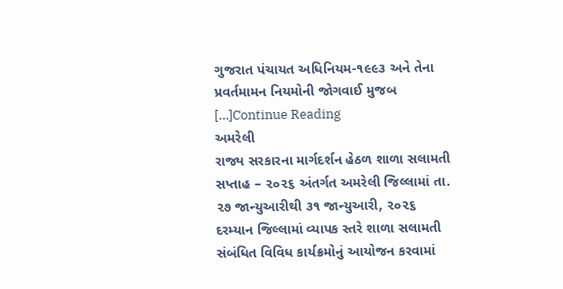ગુજરાત પંચાયત અધિનિયમ-૧૯૯૩ અને તેના પ્રવર્તમામન નિયમોની જોગવાઈ મુજબ […]Continue Reading
અમરેલી
રાજ્ય સરકારના માર્ગદર્શન હેઠળ શાળા સલામતી સપ્તાહ – ૨૦૨૬ અંતર્ગત અમરેલી જિલ્લામાં તા. ૨૭ જાન્યુઆરીથી ૩૧ જાન્યુઆરી, ૨૦૨૬ દરમ્યાન જિલ્લામાં વ્યાપક સ્તરે શાળા સલામતી સંબંધિત વિવિધ કાર્યક્રમોનું આયોજન કરવામાં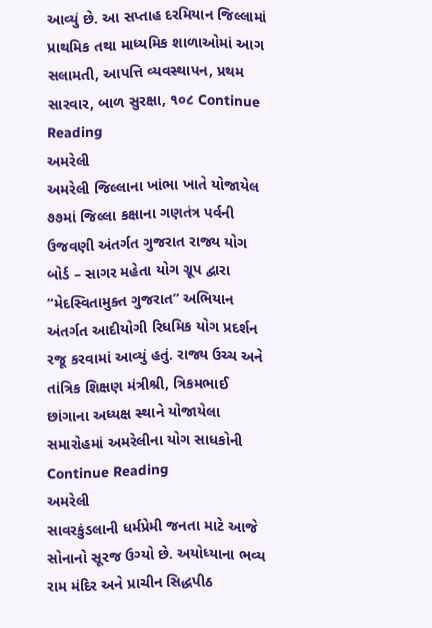આવ્યું છે. આ સપ્તાહ દરમિયાન જિલ્લામાં પ્રાથમિક તથા માધ્યમિક શાળાઓમાં આગ સલામતી, આપત્તિ વ્યવસ્થાપન, પ્રથમ સારવાર, બાળ સુરક્ષા, ૧૦૮ Continue Reading
અમરેલી
અમરેલી જિલ્લાના ખાંભા ખાતે યોજાયેલ ૭૭માં જિલ્લા કક્ષાના ગણતંત્ર પર્વની ઉજવણી અંતર્ગત ગુજરાત રાજ્ય યોગ બોર્ડ – સાગર મહેતા યોગ ગ્રૂપ દ્વારા “મેદસ્વિતામુક્ત ગુજરાત” અભિયાન અંતર્ગત આદીયોગી રિધમિક યોગ પ્રદર્શન રજૂ કરવામાં આવ્યું હતું. રાજ્ય ઉચ્ચ અને તાંત્રિક શિક્ષણ મંત્રીશ્રી, ત્રિકમભાઈ છાંગાના અધ્યક્ષ સ્થાને યોજાયેલા સમારોહમાં અમરેલીના યોગ સાધકોની Continue Reading
અમરેલી
સાવરકુંડલાની ધર્મપ્રેમી જનતા માટે આજે સોનાનો સૂરજ ઉગ્યો છે. અયોધ્યાના ભવ્ય રામ મંદિર અને પ્રાચીન સિદ્ધપીઠ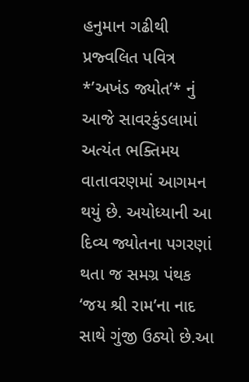હનુમાન ગઢીથી પ્રજ્વલિત પવિત્ર *’અખંડ જ્યોત’* નું આજે સાવરકુંડલામાં અત્યંત ભક્તિમય વાતાવરણમાં આગમન થયું છે. અયોધ્યાની આ દિવ્ય જ્યોતના પગરણાં થતા જ સમગ્ર પંથક ‘જય શ્રી રામ’ના નાદ સાથે ગુંજી ઉઠ્યો છે.આ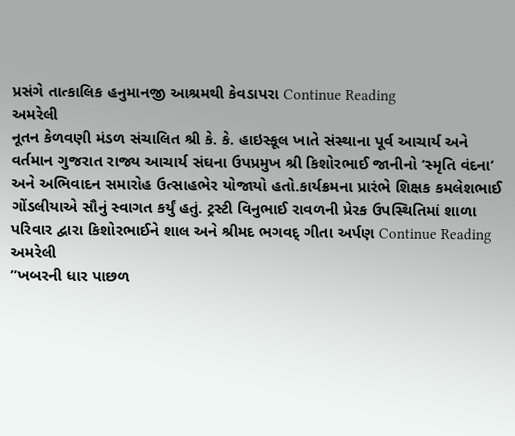પ્રસંગે તાત્કાલિક હનુમાનજી આશ્રમથી કેવડાપરા Continue Reading
અમરેલી
નૂતન કેળવણી મંડળ સંચાલિત શ્રી કે. કે. હાઇસ્કૂલ ખાતે સંસ્થાના પૂર્વ આચાર્ય અને વર્તમાન ગુજરાત રાજ્ય આચાર્ય સંઘના ઉપપ્રમુખ શ્રી કિશોરભાઈ જાનીનો ‘સ્મૃતિ વંદના’ અને અભિવાદન સમારોહ ઉત્સાહભેર યોજાયો હતો.કાર્યક્રમના પ્રારંભે શિક્ષક કમલેશભાઈ ગોંડલીયાએ સૌનું સ્વાગત કર્યું હતું. ટ્રસ્ટી વિનુભાઈ રાવળની પ્રેરક ઉપસ્થિતિમાં શાળા પરિવાર દ્વારા કિશોરભાઈને શાલ અને શ્રીમદ ભગવદ્ ગીતા અર્પણ Continue Reading
અમરેલી
”ખબરની ધાર પાછળ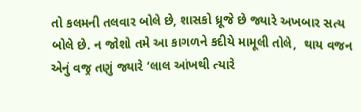તો કલમની તલવાર બોલે છે, શાસકો ધ્રૂજે છે જ્યારે અખબાર સત્ય બોલે છે. ન જોશો તમે આ કાગળને કદીયે મામૂલી તોલે,  થાય વજન એનું વજ્ર તણું જ્યારે ‘લાલ આંખથી ત્યારે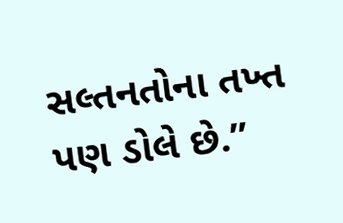સલ્તનતોના તખ્ત પણ ડોલે છે.”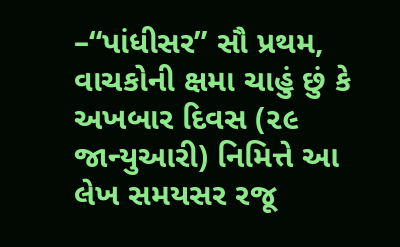–“પાંધીસર” સૌ પ્રથમ, વાચકોની ક્ષમા ચાહું છું કે અખબાર દિવસ (૨૯ જાન્યુઆરી) નિમિત્તે આ લેખ સમયસર રજૂ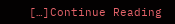[…]Continue Reading